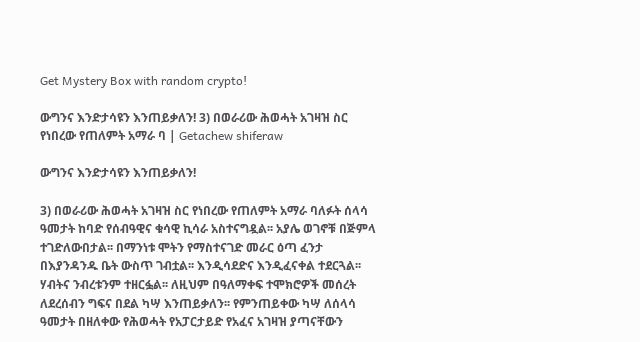Get Mystery Box with random crypto!

ውግንና እንድታሳዩን እንጠይቃለን! 3) በወራሪው ሕወሓት አገዛዝ ስር የነበረው የጠለምት አማራ ባ | Getachew shiferaw

ውግንና እንድታሳዩን እንጠይቃለን!

3) በወራሪው ሕወሓት አገዛዝ ስር የነበረው የጠለምት አማራ ባለፉት ሰላሳ ዓመታት ከባድ የሰብዓዊና ቁሳዊ ኪሳራ አስተናግዷል፡፡ አያሌ ወገኖቹ በጅምላ ተገድለውበታል፡፡ በማንነቱ ሞትን የማስተናገድ መራር ዕጣ ፈንታ በእያንዳንዱ ቤት ውስጥ ገብቷል፡፡ እንዲሳደድና እንዲፈናቀል ተደርጓል፡፡ ሃብትና ንብረቱንም ተዘርፏል፡፡ ለዚህም በዓለማቀፍ ተሞክሮዎች መሰረት ለደረሰብን ግፍና በደል ካሣ እንጠይቃለን፡፡ የምንጠይቀው ካሣ ለሰላሳ ዓመታት በዘለቀው የሕወሓት የአፓርታይድ የአፈና አገዛዝ ያጣናቸውን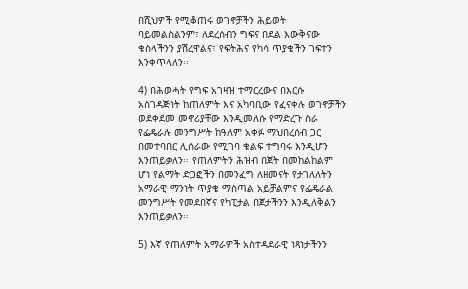በሺህዎች የሚቆጠሩ ወገኖቻችን ሕይወት ባይመልስልንም፣ ለደረሰብን ግፍና በደል እውቅናው ቁስላችንን ያሽረዋልና፣ የፍትሕና የካሳ ጥያቄችን ገፍተን እንቀጥላለን፡፡

4) በሕወሓት የግፍ አገዛዝ ተማርረውና በእርሱ አስገዳጅነት ከጠለምት እና አካባቢው የፈናቀሉ ወገኖቻችን ወደቀደመ መኖሪያቸው እንዲመለሱ የማድረጉ ስራ የፌዴራሉ መንግሥት ከዓለም አቀፉ ማህበረሰብ ጋር በመተባበር ሊሰራው የሚገባ ቁልፍ ተግባሩ እንዲሆን እንጠይቃለን፡፡ የጠለምትን ሕዝብ በጀት በመከልከልም ሆነ የልማት ድጋፎችን በመንፈግ ለዘመናት የታገለለትን አማራዊ ማንነት ጥያቄ ማስጣል አይቻልምና የፌዴራል መንግሥት የመደበኛና የካፒታል በጀታችንን እንዲለቅልን እንጠይቃለን፡፡

5) እኛ የጠለምት አማራዎች አስተዳደራዊ ነጻነታችንን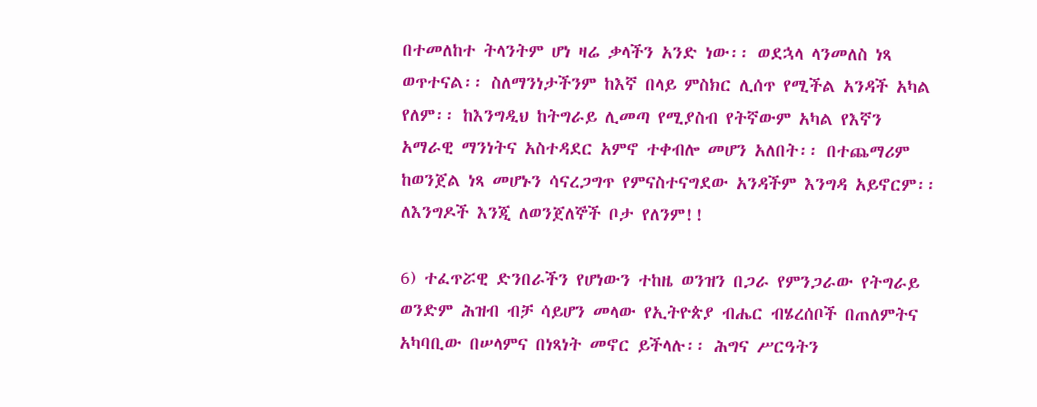በተመለከተ ትላንትም ሆነ ዛሬ ቃላችን አንድ ነው፡፡ ወደኋላ ላንመለስ ነጻ ወጥተናል፡፡ ስለማንነታችንም ከእኛ በላይ ምስክር ሊሰጥ የሚችል አንዳች አካል የለም፡፡ ከእንግዲህ ከትግራይ ሊመጣ የሚያስብ የትኛውም አካል የእኛን አማራዊ ማንነትና አስተዳደር አምኖ ተቀብሎ መሆን አለበት፡፡ በተጨማሪም ከወንጀል ነጻ መሆኑን ሳናረጋግጥ የምናስተናግደው አንዳችም እንግዳ አይኖርም፡፡ ለእንግዶች እንጂ ለወንጀለኞች ቦታ የለንም!!

6) ተፈጥሯዊ ድንበራችን የሆነውን ተከዜ ወንዝን በጋራ የምንጋራው የትግራይ ወንድም ሕዝብ ብቻ ሳይሆን መላው የኢትዮጵያ ብሔር ብሄረሰቦች በጠለምትና አካባቢው በሠላምና በነጻነት መኖር ይችላሉ፡፡ ሕግና ሥርዓትን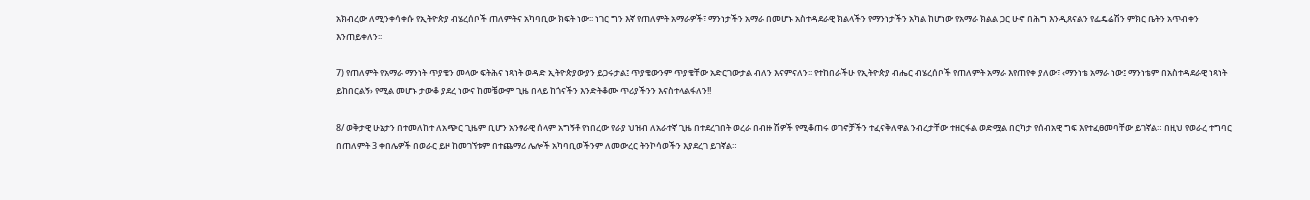አክብረው ለሚንቀሳቀሱ የኢትዮጵያ ብሄረሰቦች ጠለምትና አካባቢው ክፍት ነው፡፡ ነገር ግን እኛ የጠለምት አማራዎች፣ ማንነታችን አማራ በመሆኑ አስተዳደራዊ ክልላችን የማንነታችን አካል ከሆነው የአማራ ክልል ጋር ሁኖ በሕግ እንዲጸናልን የፌዴሬሽን ምክር ቤትን አጥብቀን እንጠይቀለን፡፡

7) የጠለምት የአማራ ማንነት ጥያቄን መላው ፍትሕና ነጻነት ወዳድ ኢትዮጵያውያን ይጋሩታል፤ ጥያቄውንም ጥያቄቸው አድርገውታል ብለን እናምናለን፡፡ የተከበራችሁ የኢትዮጵያ ብሔር ብሄረሰቦች የጠለምት አማራ እየጠየቀ ያለው፣ ‹ማንነቴ አማራ ነው፤ ማንነቴም በአስተዳደራዊ ነጻነት ይከበርልኝ› የሚል መሆኑ ታውቆ ያደረ ነውና ከመቼውም ጊዜ በላይ ከጎናችን እንድትቆሙ ጥሪያችንን እናስተላልፋለን!!

8/ ወቅታዊ ሁኔታን በተመለከተ ለአጭር ጊዜም ቢሆን አንፃራዊ ሰላም አግኝቶ የነበረው የራያ ህዝብ ለአራተኛ ጊዜ በተደረገበት ወረራ በብዙ ሽዎች የሚቆጠሩ ወገኖቻችን ተፈናቅለዋል ንብረታቸው ተዘርፋል ወድሟል በርካታ የሰብአዊ ግፍ እየተፈፀመባቸው ይገኛል። በዚህ የወራረ ተግባር በጠለምት 3 ቀበሌዎች በወራር ይዞ ከመገኘቱም በተጨማሪ ሌሎች አካባቢወችንም ለመውረር ትንኮሳወችን እያደረገ ይገኛል።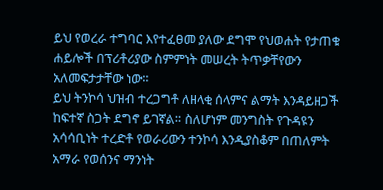ይህ የወረራ ተግባር እየተፈፀመ ያለው ደግሞ የህወሐት የታጠቁ ሐይሎች በፕሪቶሪያው ስምምነት መሠረት ትጥቃቸየውን አለመፍታታቸው ነው።
ይህ ትንኮሳ ህዝብ ተረጋግቶ ለዘላቂ ሰላምና ልማት እንዳይዘጋች ከፍተኛ ስጋት ደግኖ ይገኛል። ስለሆነም መንግስት የጉዳዩን አሳሳቢነት ተረድቶ የወራሪውን ተንኮሳ እንዲያስቆም በጠለምት አማራ የወሰንና ማንነት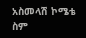አስመላሽ ኮሜቴ ስም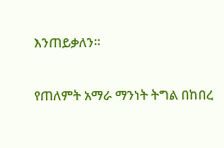እንጠይቃለን።

የጠለምት አማራ ማንነት ትግል በከበረ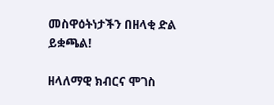መስዋዕትነታችን በዘላቂ ድል ይቋጫል!

ዘላለማዊ ክብርና ሞገስ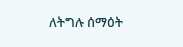ለትግሉ ሰማዕት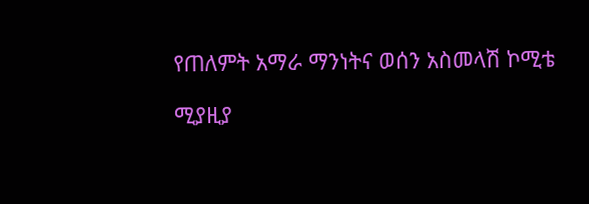የጠለምት አማራ ማንነትና ወሰን አስመላሽ ኮሚቴ

ሚያዚያ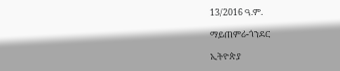13/2016 ዓ.ም.

ማይጠምሪ-ጎንደር

ኢትዮጵያ